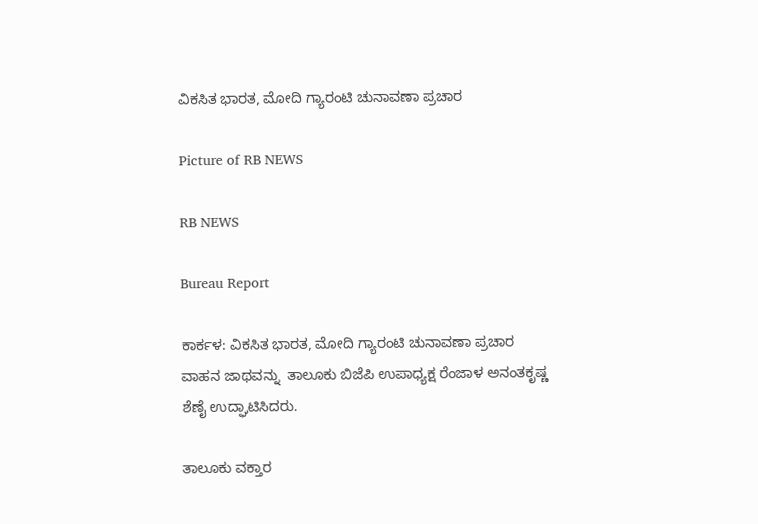ವಿಕಸಿತ ಭಾರತ, ಮೋದಿ ಗ್ಯಾರಂಟಿ ಚುನಾವಣಾ ಪ್ರಚಾರ

Picture of RB NEWS

RB NEWS

Bureau Report

ಕಾರ್ಕಳ: ವಿಕಸಿತ ಭಾರತ, ಮೋದಿ ಗ್ಯಾರಂಟಿ ಚುನಾವಣಾ ಪ್ರಚಾರ ವಾಹನ ಜಾಥವನ್ನು ‌ ತಾಲೂಕು ಬಿಜೆಪಿ ಉಪಾಧ್ಯಕ್ಷ ರೆಂಜಾಳ ಅನಂತಕೃಷ್ಣ ಶೆಣೈ ಉದ್ಘಾಟಿಸಿದರು.

ತಾಲೂಕು ವಕ್ತಾರ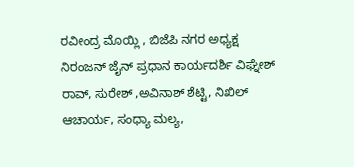ರವೀಂದ್ರ ಮೊಯ್ಲಿ , ಬಿಜೆಪಿ ನಗರ ಅಧ್ಯಕ್ಷ ನಿರಂಜನ್ ಜೈನ್ ಪ್ರಧಾನ ಕಾರ್ಯದರ್ಶಿ ವಿಘ್ನೇಶ್ ರಾವ್, ಸುರೇಶ್ ,ಅವಿನಾಶ್ ಶೆಟ್ಟಿ, ನಿಖಿಲ್ ಆಚಾರ್ಯ, ಸಂಧ್ಯಾ ಮಲ್ಯ,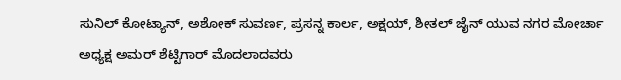ಸುನಿಲ್ ಕೋಟ್ಯಾನ್, ಅಶೋಕ್ ಸುವರ್ಣ, ಪ್ರಸನ್ನ ಕಾರ್ಲ, ಅಕ್ಷಯ್, ಶೀತಲ್ ಜೈನ್ ಯುವ ನಗರ ಮೋರ್ಚಾ ಅಧ್ಯಕ್ಷ ಅಮರ್ ಶೆಟ್ಟಿಗಾರ್ ಮೊದಲಾದವರು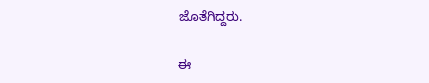ಜೊತೆಗಿದ್ದರು.

ಈ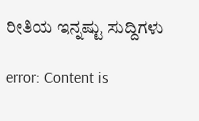ರೀತಿಯ ಇನ್ನಷ್ಟು ಸುದ್ದಿಗಳು

error: Content is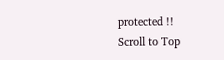protected !!
Scroll to Top